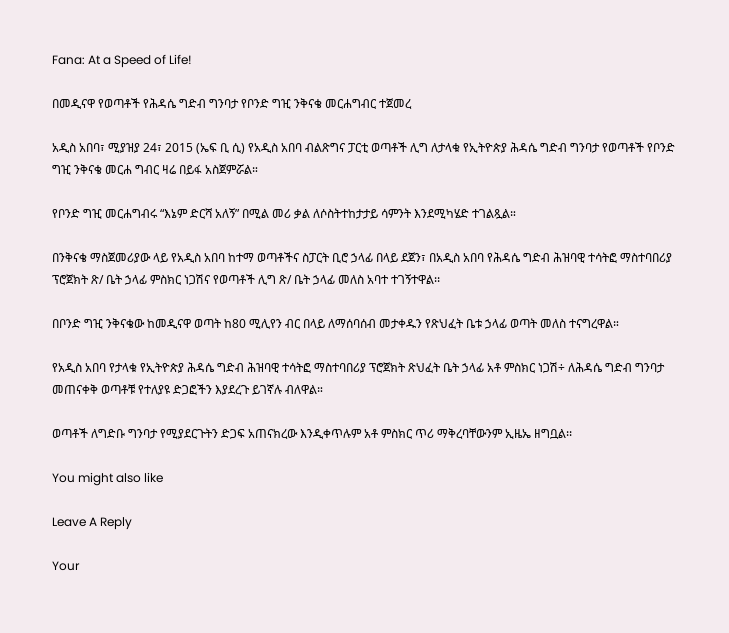Fana: At a Speed of Life!

በመዲናዋ የወጣቶች የሕዳሴ ግድብ ግንባታ የቦንድ ግዢ ንቅናቄ መርሐግብር ተጀመረ

አዲስ አበባ፣ ሚያዝያ 24፣ 2015 (ኤፍ ቢ ሲ) የአዲስ አበባ ብልጽግና ፓርቲ ወጣቶች ሊግ ለታላቁ የኢትዮጵያ ሕዳሴ ግድብ ግንባታ የወጣቶች የቦንድ ግዢ ንቅናቄ መርሐ ግብር ዛሬ በይፋ አስጀምሯል።

የቦንድ ግዢ መርሐግብሩ “እኔም ድርሻ አለኝ” በሚል መሪ ቃል ለሶስትተከታታይ ሳምንት እንደሚካሄድ ተገልጿል።

በንቅናቄ ማስጀመሪያው ላይ የአዲስ አበባ ከተማ ወጣቶችና ስፓርት ቢሮ ኃላፊ በላይ ደጀን፣ በአዲስ አበባ የሕዳሴ ግድብ ሕዝባዊ ተሳትፎ ማስተባበሪያ ፕሮጀክት ጽ/ ቤት ኃላፊ ምስክር ነጋሽና የወጣቶች ሊግ ጽ/ ቤት ኃላፊ መለስ አባተ ተገኝተዋል፡፡

በቦንድ ግዢ ንቅናቄው ከመዲናዋ ወጣት ከ80 ሚሊየን ብር በላይ ለማሰባሰብ መታቀዱን የጽህፈት ቤቱ ኃላፊ ወጣት መለስ ተናግረዋል።

የአዲስ አበባ የታላቁ የኢትዮጵያ ሕዳሴ ግድብ ሕዝባዊ ተሳትፎ ማስተባበሪያ ፕሮጀክት ጽህፈት ቤት ኃላፊ አቶ ምስክር ነጋሽ÷ ለሕዳሴ ግድብ ግንባታ መጠናቀቅ ወጣቶቹ የተለያዩ ድጋፎችን እያደረጉ ይገኛሉ ብለዋል።

ወጣቶች ለግድቡ ግንባታ የሚያደርጉትን ድጋፍ አጠናክረው እንዲቀጥሉም አቶ ምስክር ጥሪ ማቅረባቸውንም ኢዜኤ ዘግቧል፡፡

You might also like

Leave A Reply

Your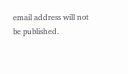email address will not be published.